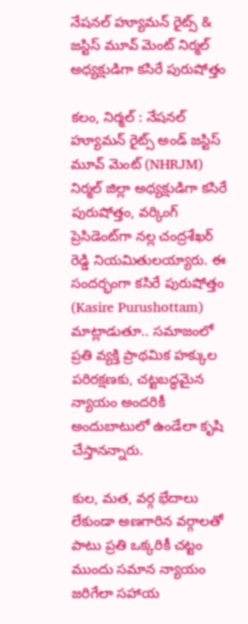నేషనల్ హ్యూమన్ రైట్స్ & జస్టిస్ మూవ్ మెంట్ నిర్మల్ అధ్యక్షుడిగా కసిరే పురుషోత్తం

కలం, నిర్మల్ : నేషనల్ హ్యూమన్ రైట్స్ అండ్ జస్టిస్ మూవ్ మెంట్ (NHRJM) నిర్మల్ జిల్లా అధ్యక్షుడిగా కసిరే పురుషోత్తం, వర్కింగ్ ప్రెసిడెంట్‌గా నల్ల చంద్రశేఖర్ రెడ్డి నియమితులయ్యారు. ఈ సందర్భంగా కసిరే పురుషోత్తం (Kasire Purushottam) మాట్లాడుతూ.. సమాజంలో ప్రతి వ్యక్తి ప్రాథమిక హక్కుల పరిరక్షణకు, చట్టబద్ధమైన న్యాయం అందరికీ అందుబాటులో ఉండేలా కృషి చేస్తానన్నారు.

కుల, మత, వర్గ భేదాలు లేకుండా అణగారిన వర్గాలతో పాటు ప్రతి ఒక్కరికీ చట్టం ముందు సమాన న్యాయం జరిగేలా సహాయ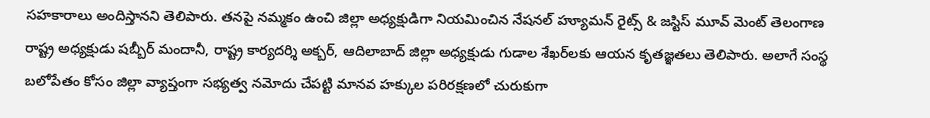సహకారాలు అందిస్తానని తెలిపారు. తనపై నమ్మకం ఉంచి జిల్లా అధ్యక్షుడిగా నియమించిన నేషనల్ హ్యూమన్ రైట్స్ & జస్టిస్ మూవ్ మెంట్ తెలంగాణ రాష్ట్ర అధ్యక్షుడు షబ్బీర్ మందానీ, రాష్ట్ర కార్యదర్శి అక్బర్, ఆదిలాబాద్ జిల్లా అధ్యక్షుడు గుడాల శేఖర్‌లకు ఆయన కృతజ్ఞతలు తెలిపారు. అలాగే సంస్థ బలోపేతం కోసం జిల్లా వ్యాప్తంగా సభ్యత్వ నమోదు చేపట్టి మానవ హక్కుల పరిరక్షణలో చురుకుగా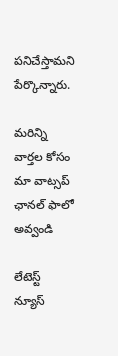పనిచేస్తామని పేర్కొన్నారు.

మ‌రిన్ని వార్త‌ల కోసం మా వాట్స‌ప్ ఛాన‌ల్ ఫాలో అవ్వండి

లేటెస్ట్ న్యూస్‌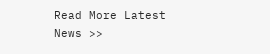Read More Latest News >>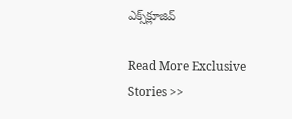ఎక్స్‌క్లూజివ్‌

Read More Exclusive Stories >>